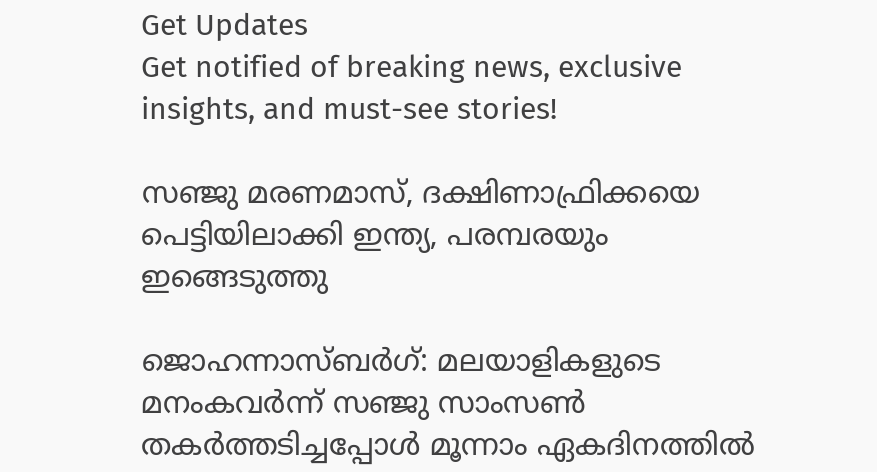Get Updates
Get notified of breaking news, exclusive insights, and must-see stories!

സഞ്ജു മരണമാസ്, ദക്ഷിണാഫ്രിക്കയെ പെട്ടിയിലാക്കി ഇന്ത്യ, പരമ്പരയും ഇങ്ങെടുത്തു

ജൊഹന്നാസ്ബര്‍ഗ്: മലയാളികളുടെ മനംകവര്‍ന്ന് സഞ്ജു സാംസണ്‍ തകര്‍ത്തടിച്ചപ്പോള്‍ മൂന്നാം ഏകദിനത്തില്‍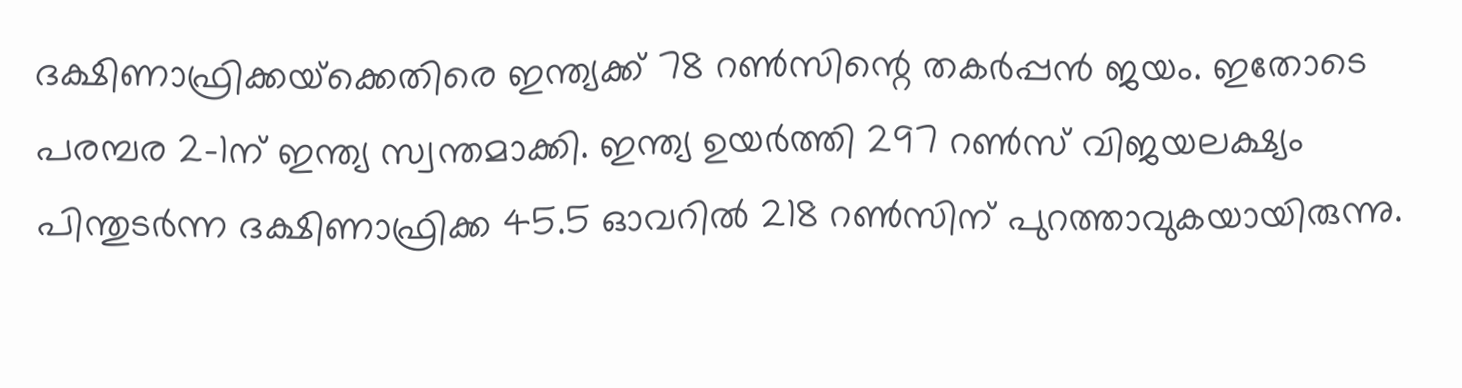ദക്ഷിണാഫ്രിക്കയ്‌ക്കെതിരെ ഇന്ത്യക്ക് 78 റണ്‍സിന്റെ തകര്‍പ്പന്‍ ജയം. ഇതോടെ പരമ്പര 2-1ന് ഇന്ത്യ സ്വന്തമാക്കി. ഇന്ത്യ ഉയര്‍ത്തി 297 റണ്‍സ് വിജയലക്ഷ്യം പിന്തുടര്‍ന്ന ദക്ഷിണാഫ്രിക്ക 45.5 ഓവറില്‍ 218 റണ്‍സിന് പുറത്താവുകയായിരുന്നു.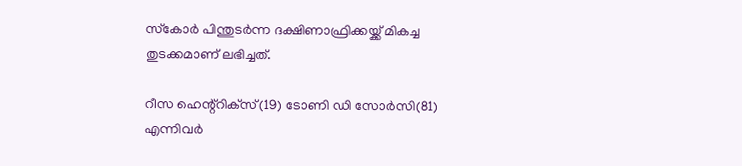സ്‌കോര്‍ പിന്തുടര്‍ന്ന ദക്ഷിണാഫ്രിക്കയ്ക്ക് മികച്ച തുടക്കമാണ് ലഭിച്ചത്.

റീസ ഹെന്റ്‌റിക്‌സ്(19) ടോണി ഡി സോര്‍സി(81) എന്നിവര്‍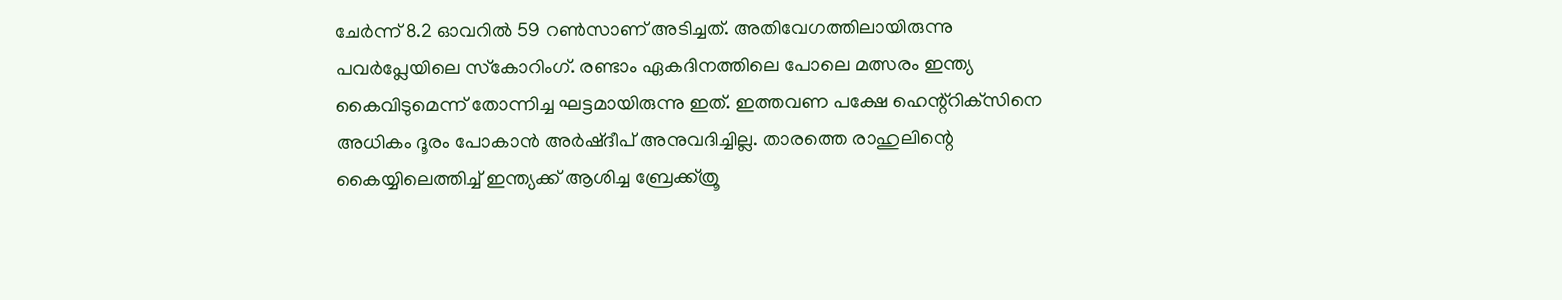ചേര്‍ന്ന് 8.2 ഓവറില്‍ 59 റണ്‍സാണ് അടിച്ചത്. അതിവേഗത്തിലായിരുന്നു പവര്‍പ്ലേയിലെ സ്‌കോറിംഗ്. രണ്ടാം ഏകദിനത്തിലെ പോലെ മത്സരം ഇന്ത്യ കൈവിടുമെന്ന് തോന്നിച്ച ഘട്ടമായിരുന്നു ഇത്. ഇത്തവണ പക്ഷേ ഹെന്റ്‌റിക്‌സിനെ അധികം ദൂരം പോകാന്‍ അര്‍ഷ്ദീപ് അനുവദിച്ചില്ല. താരത്തെ രാഹുലിന്റെ കൈയ്യിലെത്തിച്ച് ഇന്ത്യക്ക് ആശിച്ച ബ്രേക്ക്ത്രൂ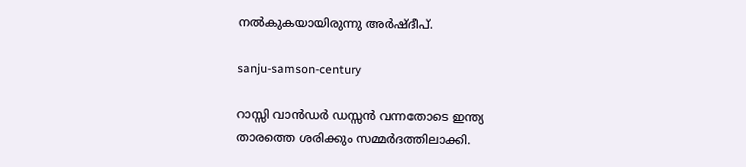നല്‍കുകയായിരുന്നു അര്‍ഷ്ദീപ്.

sanju-samson-century

റാസ്സി വാന്‍ഡര്‍ ഡസ്സന്‍ വന്നതോടെ ഇന്ത്യ താരത്തെ ശരിക്കും സമ്മര്‍ദത്തിലാക്കി.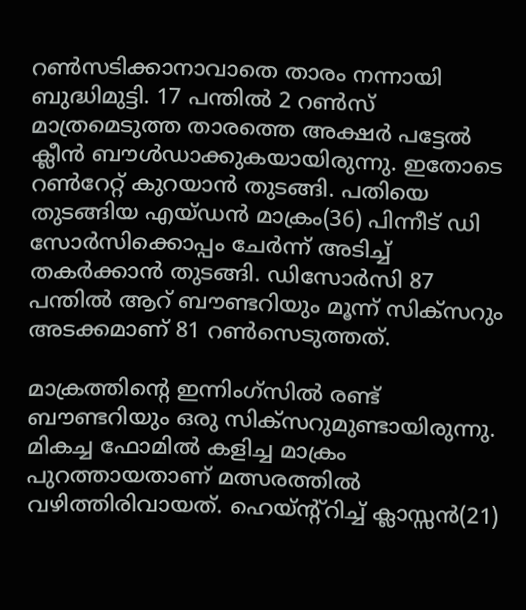റണ്‍സടിക്കാനാവാതെ താരം നന്നായി ബുദ്ധിമുട്ടി. 17 പന്തില്‍ 2 റണ്‍സ് മാത്രമെടുത്ത താരത്തെ അക്ഷര്‍ പട്ടേല്‍ ക്ലീന്‍ ബൗള്‍ഡാക്കുകയായിരുന്നു. ഇതോടെ റണ്‍റേറ്റ് കുറയാന്‍ തുടങ്ങി. പതിയെ തുടങ്ങിയ എയ്ഡന്‍ മാക്രം(36) പിന്നീട് ഡി സോര്‍സിക്കൊപ്പം ചേര്‍ന്ന് അടിച്ച് തകര്‍ക്കാന്‍ തുടങ്ങി. ഡിസോര്‍സി 87 പന്തില്‍ ആറ് ബൗണ്ടറിയും മൂന്ന് സിക്‌സറും അടക്കമാണ് 81 റണ്‍സെടുത്തത്.

മാക്രത്തിന്റെ ഇന്നിംഗ്‌സില്‍ രണ്ട് ബൗണ്ടറിയും ഒരു സിക്‌സറുമുണ്ടായിരുന്നു. മികച്ച ഫോമില്‍ കളിച്ച മാക്രം പുറത്തായതാണ് മത്സരത്തില്‍ വഴിത്തിരിവായത്. ഹെയ്ന്റ്‌റിച്ച് ക്ലാസ്സന്‍(21)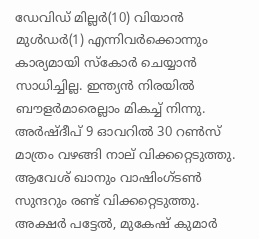ഡേവിഡ് മില്ലര്‍(10) വിയാന്‍ മുള്‍ഡര്‍(1) എന്നിവര്‍ക്കൊന്നും കാര്യമായി സ്‌കോര്‍ ചെയ്യാന്‍ സാധിച്ചില്ല. ഇന്ത്യന്‍ നിരയില്‍ ബൗളര്‍മാരെല്ലാം മികച്ച് നിന്നു. അര്‍ഷ്ദീപ് 9 ഓവറില്‍ 30 റണ്‍സ് മാത്രം വഴങ്ങി നാല് വിക്കറ്റെടുത്തു. ആവേശ് ഖാനും വാഷിംഗ്ടണ്‍ സുന്ദറും രണ്ട് വിക്കറ്റെടുത്തു. അക്ഷര്‍ പട്ടേല്‍, മുകേഷ് കുമാര്‍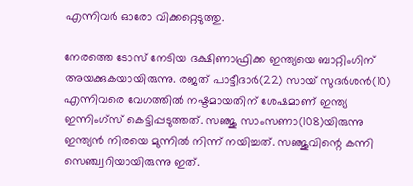എന്നിവര്‍ ഓരോ വിക്കറ്റെടുത്തു.

നേരത്തെ ടോസ് നേടിയ ദക്ഷിണാഫ്രിക്ക ഇന്ത്യയെ ബാറ്റിംഗിന് അയക്കുകയായിരുന്നു. രജത് പാട്ടീദാര്‍(22) സായ് സുദര്‍ശന്‍(10) എന്നിവരെ വേഗത്തില്‍ നഷ്ടമായതിന് ശേഷമാണ് ഇന്ത്യ ഇന്നിംഗ്‌സ് കെട്ടിപ്പടുത്തത്. സഞ്ജു സാംസണാ(108)യിരുന്നു ഇന്ത്യന്‍ നിരയെ മുന്നില്‍ നിന്ന് നയിച്ചത്. സഞ്ജുവിന്റെ കന്നി സെഞ്ച്വറിയായിരുന്നു ഇത്.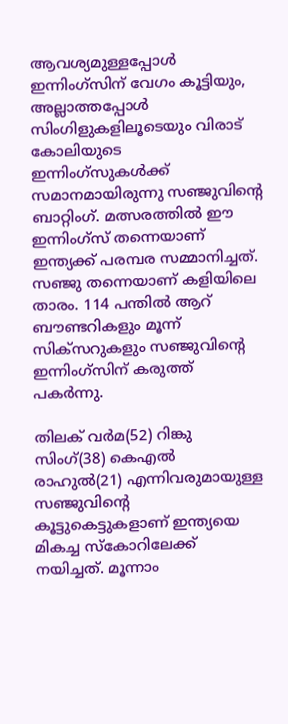ആവശ്യമുള്ളപ്പോള്‍ ഇന്നിംഗ്‌സിന് വേഗം കൂട്ടിയും, അല്ലാത്തപ്പോള്‍ സിംഗിളുകളിലൂടെയും വിരാട് കോലിയുടെ ഇന്നിംഗ്‌സുകള്‍ക്ക് സമാനമായിരുന്നു സഞ്ജുവിന്റെ ബാറ്റിംഗ്. മത്സരത്തില്‍ ഈ ഇന്നിംഗ്‌സ് തന്നെയാണ് ഇന്ത്യക്ക് പരമ്പര സമ്മാനിച്ചത്. സഞ്ജു തന്നെയാണ് കളിയിലെ താരം. 114 പന്തില്‍ ആറ് ബൗണ്ടറികളും മൂന്ന് സിക്‌സറുകളും സഞ്ജുവിന്റെ ഇന്നിംഗ്‌സിന് കരുത്ത് പകര്‍ന്നു.

തിലക് വര്‍മ(52) റിങ്കു സിംഗ്(38) കെഎല്‍ രാഹുല്‍(21) എന്നിവരുമായുള്ള സഞ്ജുവിന്റെ കൂട്ടുകെട്ടുകളാണ് ഇന്ത്യയെ മികച്ച സ്‌കോറിലേക്ക് നയിച്ചത്. മൂന്നാം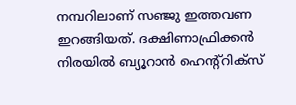നമ്പറിലാണ് സഞ്ജു ഇത്തവണ ഇറങ്ങിയത്. ദക്ഷിണാഫ്രിക്കന്‍ നിരയില്‍ ബ്യൂറാന്‍ ഹെന്റ്‌റിക്‌സ്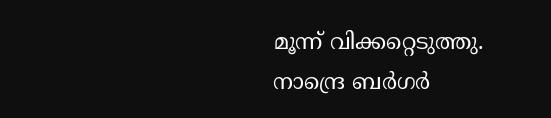മൂന്ന് വിക്കറ്റെടുത്തു. നാന്ദ്രെ ബര്‍ഗര്‍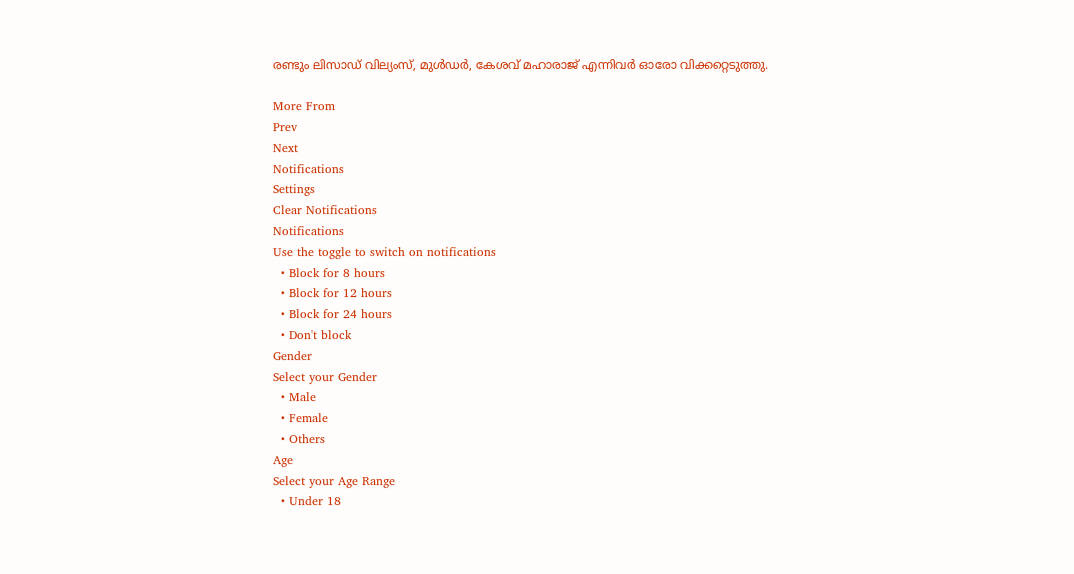രണ്ടും ലിസാഡ് വില്യംസ്, മുള്‍ഡര്‍, കേശവ് മഹാരാജ് എന്നിവര്‍ ഓരോ വിക്കറ്റെടുത്തു.

More From
Prev
Next
Notifications
Settings
Clear Notifications
Notifications
Use the toggle to switch on notifications
  • Block for 8 hours
  • Block for 12 hours
  • Block for 24 hours
  • Don't block
Gender
Select your Gender
  • Male
  • Female
  • Others
Age
Select your Age Range
  • Under 18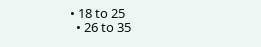• 18 to 25
  • 26 to 35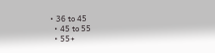• 36 to 45
  • 45 to 55
  • 55+